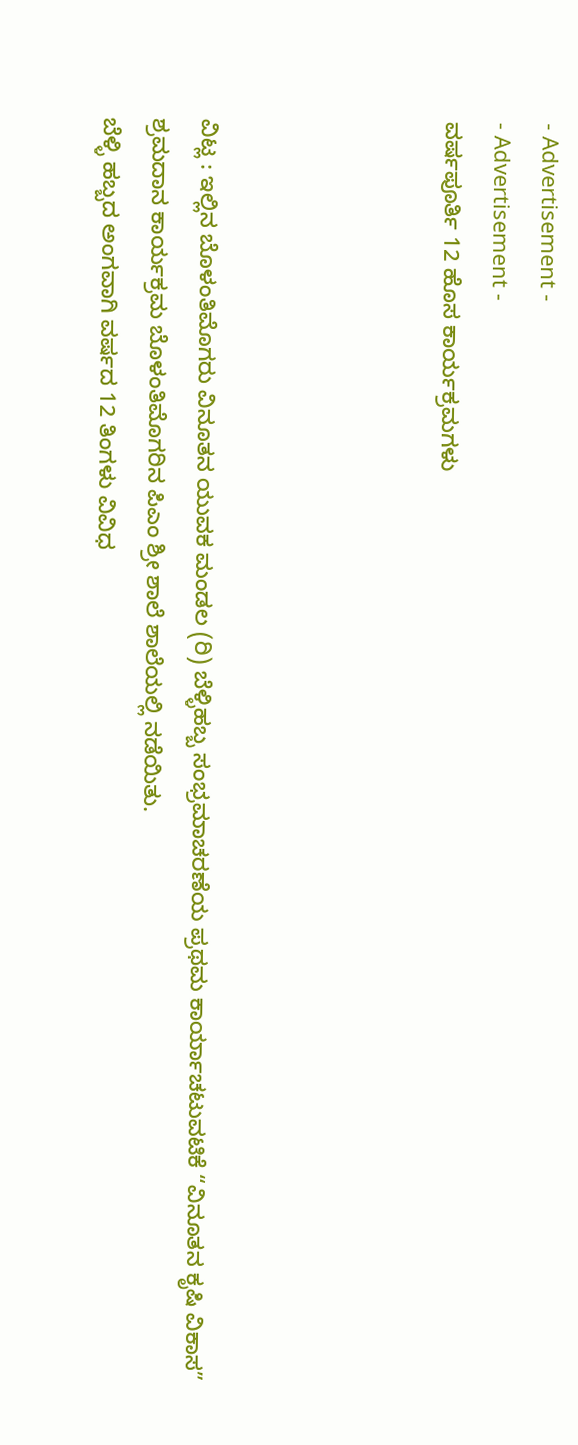- Advertisement -
- Advertisement -
ವರ್ಷಪೂರ್ತಿ 12 ಹೊಸ ಕಾರ್ಯಕ್ರಮಗಳು




ವಿಟ್ಲ : ಇಲ್ಲಿನ ಬೊಳಂತಿಮೊಗರು ವಿನೂತನ ಯುವಕ ಮಂಡಲ (ರಿ) ಬೆಳ್ಳಿಹಬ್ಬ ಸಂಭ್ರಮಾಚರಣೆಯ ಪ್ರಥಮ ಕಾರ್ಯಾಚಟುವಟಿಕೆ “ವಿನೂತನ ಕೃಷಿ ವಿಕಾಸ” ಶ್ರಮದಾನ ಕಾರ್ಯಕ್ರಮ ಬೊಳಂತಿಮೊಗರಿನ ಪಿಎಂ ಶ್ರೀ ಶಾಲೆ ಶಾಲೆಯಲ್ಲಿ ನಡೆಯಿತು.
ಬೆಳ್ಳಿ ಹಬ್ಬದ ಅಂಗವಾಗಿ ವರ್ಷದ 12 ತಿಂಗಳು ವಿವಿಧ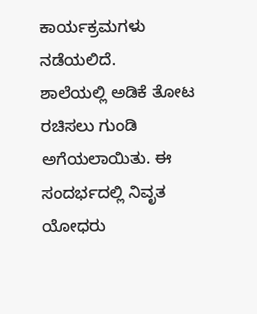ಕಾರ್ಯಕ್ರಮಗಳು ನಡೆಯಲಿದೆ.
ಶಾಲೆಯಲ್ಲಿ ಅಡಿಕೆ ತೋಟ ರಚಿಸಲು ಗುಂಡಿ ಅಗೆಯಲಾಯಿತು. ಈ ಸಂದರ್ಭದಲ್ಲಿ ನಿವೃತ ಯೋಧರು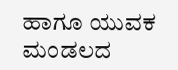ಹಾಗೂ ಯುವಕ ಮಂಡಲದ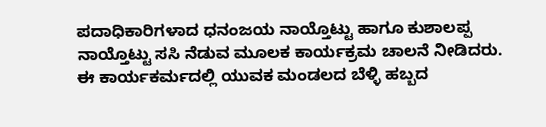ಪದಾಧಿಕಾರಿಗಳಾದ ಧನಂಜಯ ನಾಯ್ತೊಟ್ಟು ಹಾಗೂ ಕುಶಾಲಪ್ಪ ನಾಯ್ತೊಟ್ಟು ಸಸಿ ನೆಡುವ ಮೂಲಕ ಕಾರ್ಯಕ್ರಮ ಚಾಲನೆ ನೀಡಿದರು.
ಈ ಕಾರ್ಯಕರ್ಮದಲ್ಲಿ ಯುವಕ ಮಂಡಲದ ಬೆಳ್ಳಿ ಹಬ್ಬದ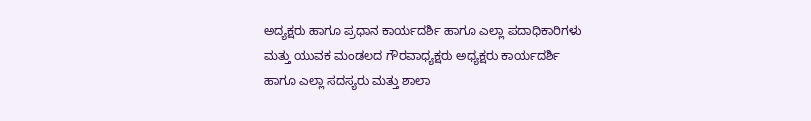ಅದ್ಯಕ್ಷರು ಹಾಗೂ ಪ್ರಧಾನ ಕಾರ್ಯದರ್ಶಿ ಹಾಗೂ ಎಲ್ಲಾ ಪದಾಧಿಕಾರಿಗಳು ಮತ್ತು ಯುವಕ ಮಂಡಲದ ಗೌರವಾಧ್ಯಕ್ಷರು ಅಧ್ಯಕ್ಷರು ಕಾರ್ಯದರ್ಶಿ ಹಾಗೂ ಎಲ್ಲಾ ಸದಸ್ಯರು ಮತ್ತು ಶಾಲಾ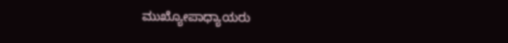ಮುಖ್ಯೋಪಾಧ್ಯಾಯರು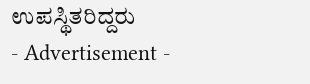ಉಪಸ್ಥಿತರಿದ್ದರು
- Advertisement -